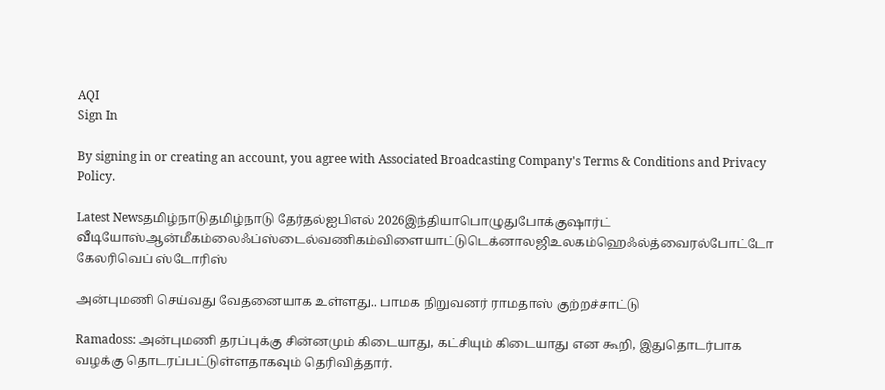AQI
Sign In

By signing in or creating an account, you agree with Associated Broadcasting Company's Terms & Conditions and Privacy Policy.

Latest Newsதமிழ்நாடுதமிழ்நாடு தேர்தல்ஐபிஎல் 2026இந்தியாபொழுதுபோக்குஷார்ட் வீடியோஸ்ஆன்மீகம்லைஃப்ஸ்டைல்வணிகம்விளையாட்டுடெக்னாலஜிஉலகம்ஹெஃல்த்வைரல்போட்டோ கேலரிவெப் ஸ்டோரிஸ்

அன்புமணி செய்வது வேதனையாக உள்ளது.. பாமக நிறுவனர் ராமதாஸ் குற்றச்சாட்டு

Ramadoss: அன்புமணி தரப்புக்கு சின்னமும் கிடையாது, கட்சியும் கிடையாது என கூறி, இதுதொடர்பாக வழக்கு தொடரப்பட்டுள்ளதாகவும் தெரிவித்தார்.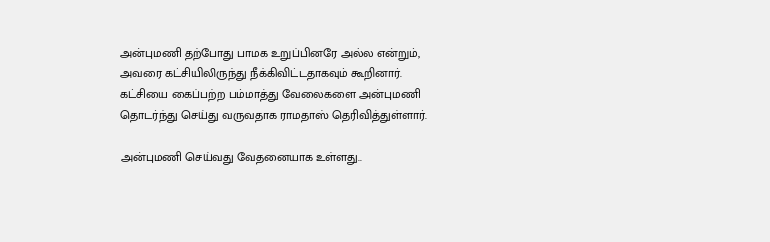அன்புமணி தற்போது பாமக உறுப்பினரே அல்ல என்றும், அவரை கட்சியிலிருந்து நீக்கிவிட்டதாகவும் கூறினார். கட்சியை கைப்பற்ற பம்மாத்து வேலைகளை அன்புமணி தொடர்ந்து செய்து வருவதாக ராமதாஸ் தெரிவித்துள்ளார்.

அன்புமணி செய்வது வேதனையாக உள்ளது..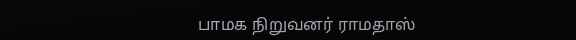பாமக நிறுவனர் ராமதாஸ்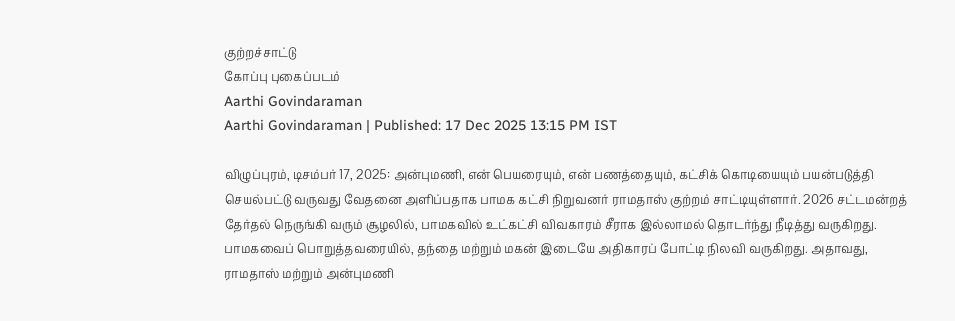குற்றச்சாட்டு
கோப்பு புகைப்படம்
Aarthi Govindaraman
Aarthi Govindaraman | Published: 17 Dec 2025 13:15 PM IST

விழுப்புரம், டிசம்பர் 17, 2025: அன்புமணி, என் பெயரையும், என் பணத்தையும், கட்சிக் கொடியையும் பயன்படுத்தி செயல்பட்டு வருவது வேதனை அளிப்பதாக பாமக கட்சி நிறுவனர் ராமதாஸ் குற்றம் சாட்டியுள்ளார். 2026 சட்டமன்றத் தேர்தல் நெருங்கி வரும் சூழலில், பாமகவில் உட்கட்சி விவகாரம் சீராக இல்லாமல் தொடர்ந்து நீடித்து வருகிறது. பாமகவைப் பொறுத்தவரையில், தந்தை மற்றும் மகன் இடையே அதிகாரப் போட்டி நிலவி வருகிறது. அதாவது, ராமதாஸ் மற்றும் அன்புமணி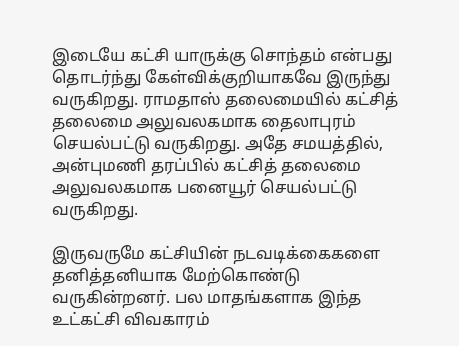இடையே கட்சி யாருக்கு சொந்தம் என்பது தொடர்ந்து கேள்விக்குறியாகவே இருந்து வருகிறது. ராமதாஸ் தலைமையில் கட்சித் தலைமை அலுவலகமாக தைலாபுரம் செயல்பட்டு வருகிறது. அதே சமயத்தில், அன்புமணி தரப்பில் கட்சித் தலைமை அலுவலகமாக பனையூர் செயல்பட்டு வருகிறது.

இருவருமே கட்சியின் நடவடிக்கைகளை தனித்தனியாக மேற்கொண்டு வருகின்றனர். பல மாதங்களாக இந்த உட்கட்சி விவகாரம்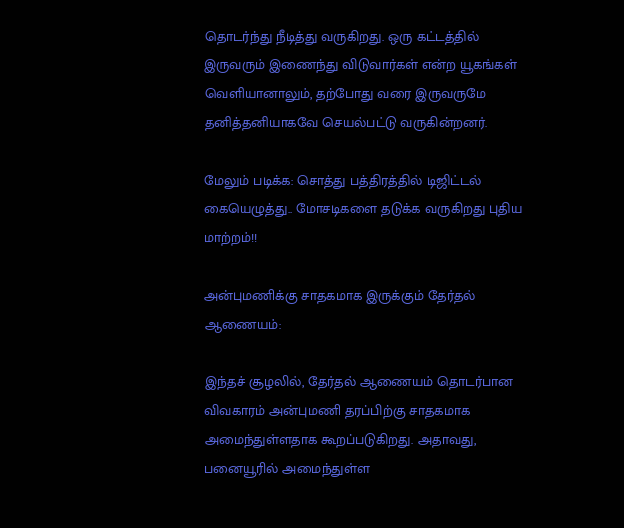தொடர்ந்து நீடித்து வருகிறது. ஒரு கட்டத்தில் இருவரும் இணைந்து விடுவார்கள் என்ற யூகங்கள் வெளியானாலும், தற்போது வரை இருவருமே தனித்தனியாகவே செயல்பட்டு வருகின்றனர்.

மேலும் படிக்க: சொத்து பத்திரத்தில் டிஜிட்டல் கையெழுத்து.. மோசடிகளை தடுக்க வருகிறது புதிய மாற்றம்!!

அன்புமணிக்கு சாதகமாக இருக்கும் தேர்தல் ஆணையம்:

இந்தச் சூழலில், தேர்தல் ஆணையம் தொடர்பான விவகாரம் அன்புமணி தரப்பிற்கு சாதகமாக அமைந்துள்ளதாக கூறப்படுகிறது. அதாவது, பனையூரில் அமைந்துள்ள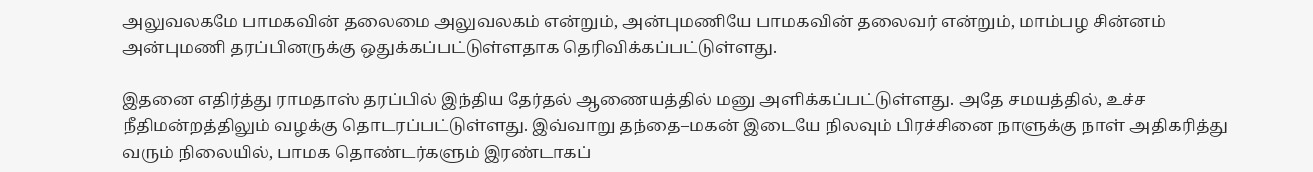அலுவலகமே பாமகவின் தலைமை அலுவலகம் என்றும், அன்புமணியே பாமகவின் தலைவர் என்றும், மாம்பழ சின்னம் அன்புமணி தரப்பினருக்கு ஒதுக்கப்பட்டுள்ளதாக தெரிவிக்கப்பட்டுள்ளது.

இதனை எதிர்த்து ராமதாஸ் தரப்பில் இந்திய தேர்தல் ஆணையத்தில் மனு அளிக்கப்பட்டுள்ளது. அதே சமயத்தில், உச்ச நீதிமன்றத்திலும் வழக்கு தொடரப்பட்டுள்ளது. இவ்வாறு தந்தை–மகன் இடையே நிலவும் பிரச்சினை நாளுக்கு நாள் அதிகரித்து வரும் நிலையில், பாமக தொண்டர்களும் இரண்டாகப்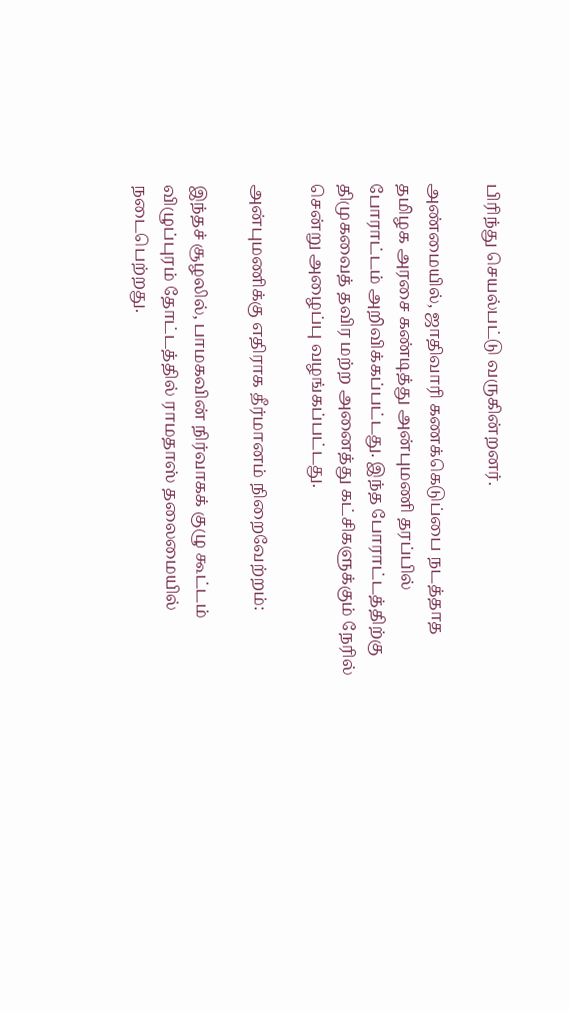பிரிந்து செயல்பட்டு வருகின்றனர்.

அண்மையில், ஜாதிவாரி கணக்கெடுப்பை நடத்தாத தமிழக அரசை கண்டித்து அன்புமணி தரப்பில் போராட்டம் அறிவிக்கப்பட்டது. இந்த போராட்டத்திற்கு திமுகவைத் தவிர மற்ற அனைத்து கட்சிகளுக்கும் நேரில் சென்று அழைப்பு வழங்கப்பட்டது.

அன்புமணிக்கு எதிராக தீர்மானம் நிறைவேற்றம்:

இந்தச் சூழலில், பாமகவின் நிர்வாகக் குழு கூட்டம் விழுப்புரம் தோட்டத்தில் ராமதாஸ் தலைமையில் நடைபெற்றது.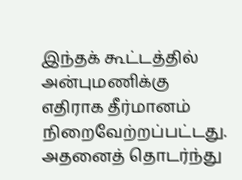இந்தக் கூட்டத்தில் அன்புமணிக்கு எதிராக தீர்மானம் நிறைவேற்றப்பட்டது. அதனைத் தொடர்ந்து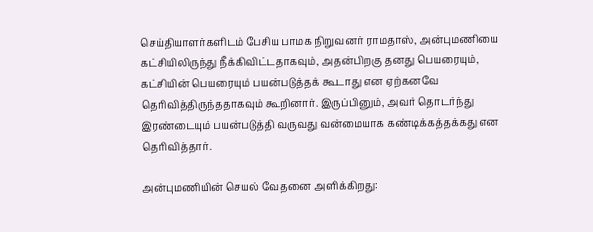செய்தியாளர்களிடம் பேசிய பாமக நிறுவனர் ராமதாஸ், அன்புமணியை கட்சியிலிருந்து நீக்கிவிட்டதாகவும், அதன்பிறகு தனது பெயரையும், கட்சியின் பெயரையும் பயன்படுத்தக் கூடாது என ஏற்கனவே தெரிவித்திருந்ததாகவும் கூறினார். இருப்பினும், அவர் தொடர்ந்து இரண்டையும் பயன்படுத்தி வருவது வன்மையாக கண்டிக்கத்தக்கது என தெரிவித்தார்.

அன்புமணியின் செயல் வேதனை அளிக்கிறது: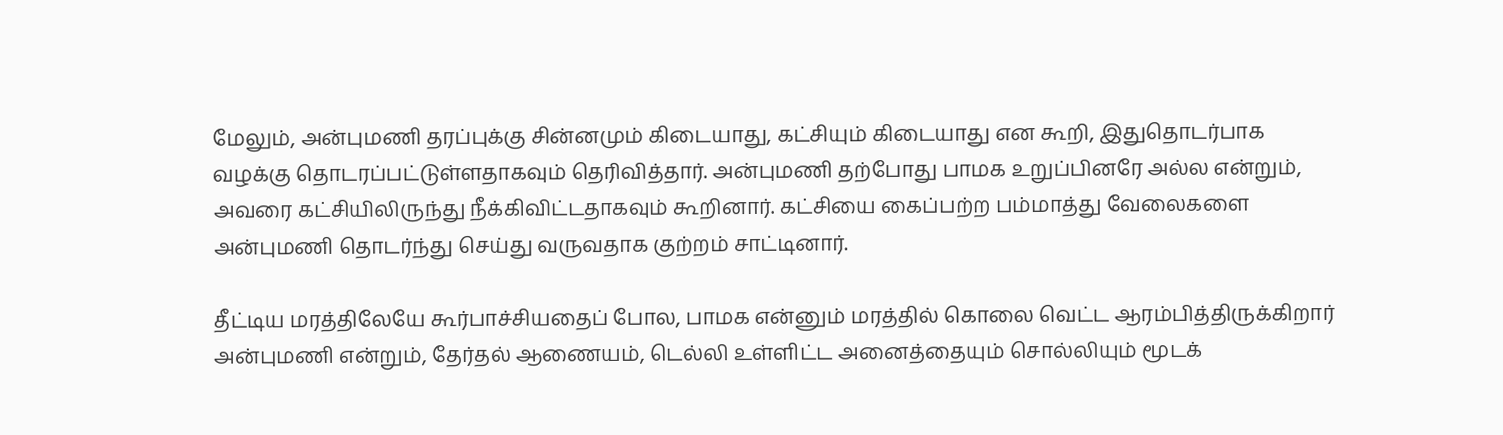மேலும், அன்புமணி தரப்புக்கு சின்னமும் கிடையாது, கட்சியும் கிடையாது என கூறி, இதுதொடர்பாக வழக்கு தொடரப்பட்டுள்ளதாகவும் தெரிவித்தார். அன்புமணி தற்போது பாமக உறுப்பினரே அல்ல என்றும், அவரை கட்சியிலிருந்து நீக்கிவிட்டதாகவும் கூறினார். கட்சியை கைப்பற்ற பம்மாத்து வேலைகளை அன்புமணி தொடர்ந்து செய்து வருவதாக குற்றம் சாட்டினார்.

தீட்டிய மரத்திலேயே கூர்பாச்சியதைப் போல, பாமக என்னும் மரத்தில் கொலை வெட்ட ஆரம்பித்திருக்கிறார் அன்புமணி என்றும், தேர்தல் ஆணையம், டெல்லி உள்ளிட்ட அனைத்தையும் சொல்லியும் மூடக்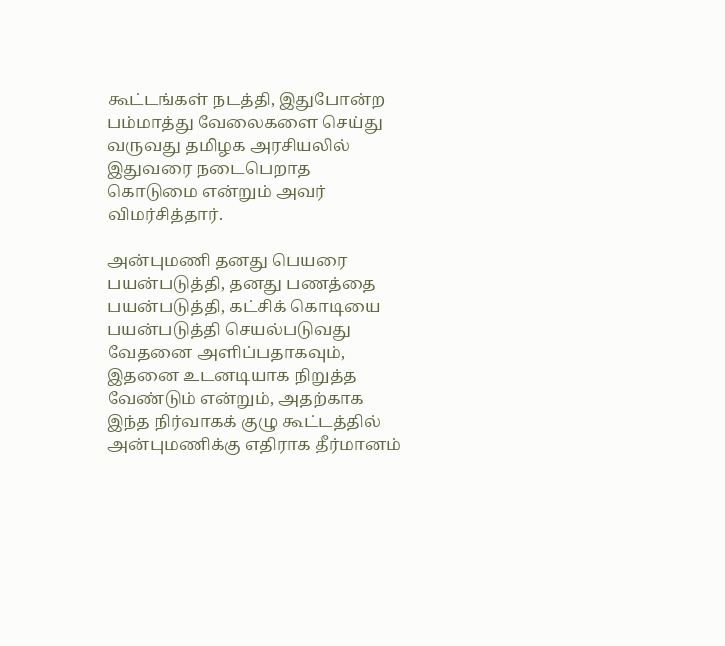கூட்டங்கள் நடத்தி, இதுபோன்ற பம்மாத்து வேலைகளை செய்து வருவது தமிழக அரசியலில் இதுவரை நடைபெறாத கொடுமை என்றும் அவர் விமர்சித்தார்.

அன்புமணி தனது பெயரை பயன்படுத்தி, தனது பணத்தை பயன்படுத்தி, கட்சிக் கொடியை பயன்படுத்தி செயல்படுவது வேதனை அளிப்பதாகவும், இதனை உடனடியாக நிறுத்த வேண்டும் என்றும், அதற்காக இந்த நிர்வாகக் குழு கூட்டத்தில் அன்புமணிக்கு எதிராக தீர்மானம்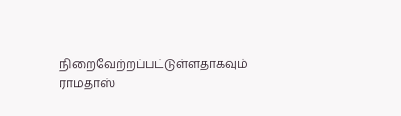நிறைவேற்றப்பட்டுள்ளதாகவும் ராமதாஸ்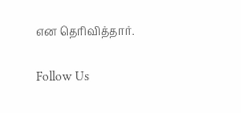என தெரிவித்தார்.

Follow Us